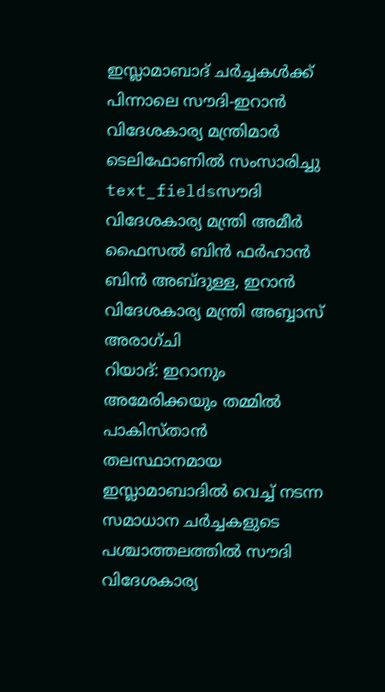ഇസ്ലാമാബാദ് ചർച്ചകൾക്ക് പിന്നാലെ സൗദി-ഇറാൻ വിദേശകാര്യ മന്ത്രിമാർ ടെലിഫോണിൽ സംസാരിച്ചു
text_fieldsസൗദി വിദേശകാര്യ മന്ത്രി അമീർ ഫൈസൽ ബിൻ ഫർഹാൻ ബിൻ അബ്ദുള്ള, ഇറാൻ വിദേശകാര്യ മന്ത്രി അബ്ബാസ് അരാഗ്ചി
റിയാദ്: ഇറാനും അമേരിക്കയും തമ്മിൽ പാകിസ്താൻ തലസ്ഥാനമായ ഇസ്ലാമാബാദിൽ വെച്ച് നടന്ന സമാധാന ചർച്ചകളുടെ പശ്ചാത്തലത്തിൽ സൗദി വിദേശകാര്യ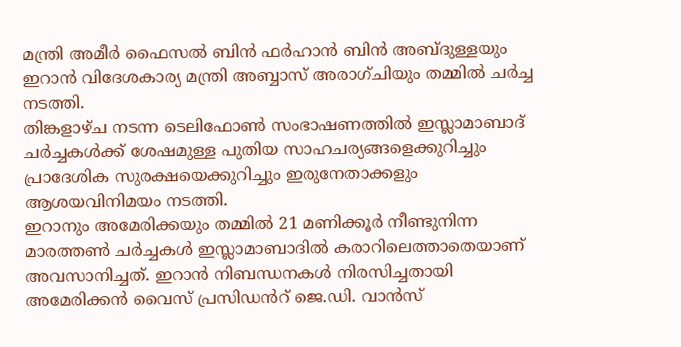മന്ത്രി അമീർ ഫൈസൽ ബിൻ ഫർഹാൻ ബിൻ അബ്ദുള്ളയും ഇറാൻ വിദേശകാര്യ മന്ത്രി അബ്ബാസ് അരാഗ്ചിയും തമ്മിൽ ചർച്ച നടത്തി.
തിങ്കളാഴ്ച നടന്ന ടെലിഫോൺ സംഭാഷണത്തിൽ ഇസ്ലാമാബാദ് ചർച്ചകൾക്ക് ശേഷമുള്ള പുതിയ സാഹചര്യങ്ങളെക്കുറിച്ചും പ്രാദേശിക സുരക്ഷയെക്കുറിച്ചും ഇരുനേതാക്കളും ആശയവിനിമയം നടത്തി.
ഇറാനും അമേരിക്കയും തമ്മിൽ 21 മണിക്കൂർ നീണ്ടുനിന്ന മാരത്തൺ ചർച്ചകൾ ഇസ്ലാമാബാദിൽ കരാറിലെത്താതെയാണ് അവസാനിച്ചത്. ഇറാൻ നിബന്ധനകൾ നിരസിച്ചതായി അമേരിക്കൻ വൈസ് പ്രസിഡൻറ് ജെ.ഡി. വാൻസ്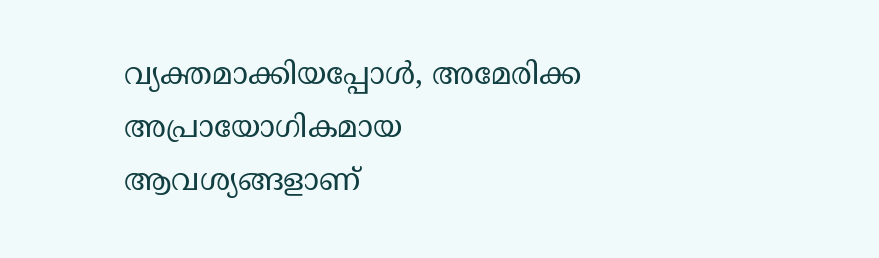വ്യക്തമാക്കിയപ്പോൾ, അമേരിക്ക അപ്രായോഗികമായ ആവശ്യങ്ങളാണ്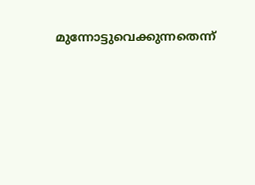മുന്നോട്ടുവെക്കുന്നതെന്ന്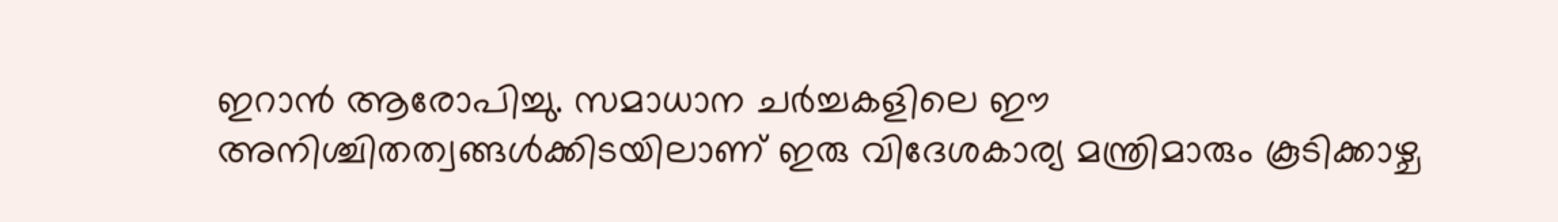ഇറാൻ ആരോപിച്ചു. സമാധാന ചർച്ചകളിലെ ഈ അനിശ്ചിതത്വങ്ങൾക്കിടയിലാണ് ഇരു വിദേശകാര്യ മന്ത്രിമാരും കൂടിക്കാഴ്ച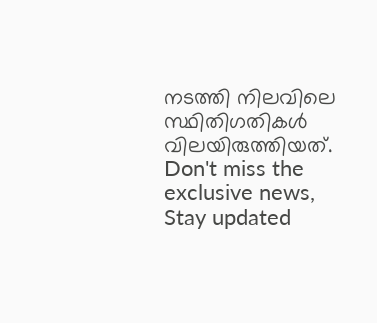നടത്തി നിലവിലെ സ്ഥിതിഗതികൾ വിലയിരുത്തിയത്.
Don't miss the exclusive news, Stay updated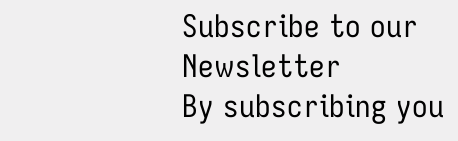Subscribe to our Newsletter
By subscribing you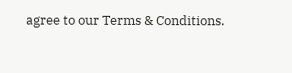agree to our Terms & Conditions.